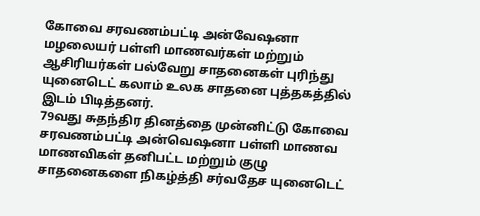கோவை சரவணம்பட்டி அன்வேஷனா மழலையர் பள்ளி மாணவர்கள் மற்றும் ஆசிரியர்கள் பல்வேறு சாதனைகள் புரிந்து யுனைடெட் கலாம் உலக சாதனை புத்தகத்தில் இடம் பிடித்தனர்.
79வது சுதந்திர தினத்தை முன்னிட்டு கோவை சரவணம்பட்டி அன்வெஷனா பள்ளி மாணவ மாணவிகள் தனிபட்ட மற்றும் குழு சாதனைகளை நிகழ்த்தி சர்வதேச யுனைடெட்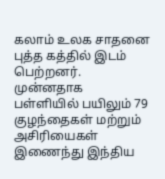கலாம் உலக சாதனை புத்த கத்தில் இடம் பெற்றனர்.
முன்னதாக பள்ளியில் பயிலும் 79 குழந்தைகள் மற்றும் அசிரியைகள் இணைந்து இந்திய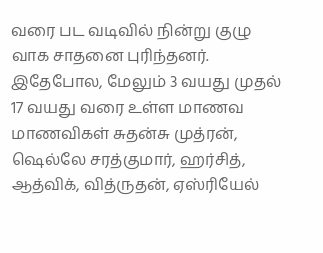வரை பட வடிவில் நின்று குழு வாக சாதனை புரிந்தனர்.
இதேபோல, மேலும் 3 வயது முதல் 17 வயது வரை உள்ள மாணவ மாணவிகள் சுதன்சு முத்ரன், ஷெல்லே சரத்குமார், ஹர்சித், ஆத்விக், வித்ருதன், ஏஸ்ரியேல்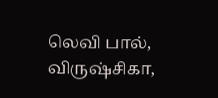லெவி பால், விருஷ்சிகா,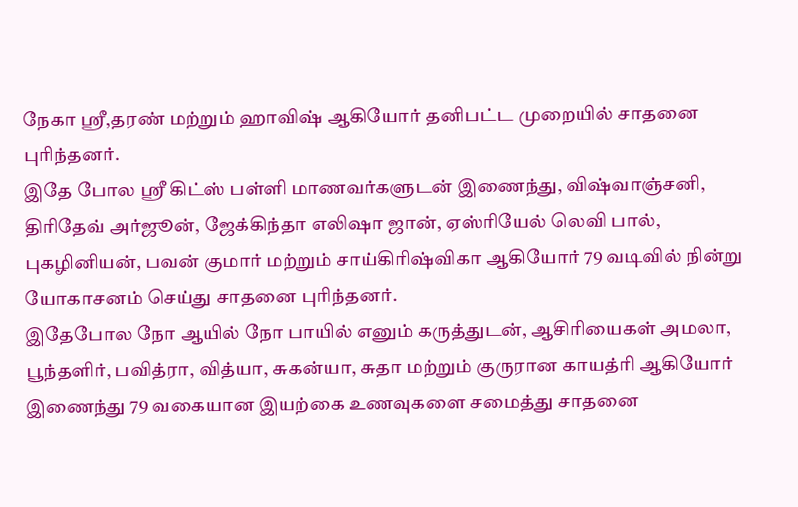நேகா ஸ்ரீ,தரண் மற்றும் ஹாவிஷ் ஆகியோர் தனிபட்ட முறையில் சாதனை புரிந்தனர்.
இதே போல ஸ்ரீ கிட்ஸ் பள்ளி மாணவர்களுடன் இணைந்து, விஷ்வாஞ்சனி, திரிதேவ் அர்ஜூன், ஜேக்கிந்தா எலிஷா ஜான், ஏஸ்ரியேல் லெவி பால், புகழினியன், பவன் குமார் மற்றும் சாய்கிரிஷ்விகா ஆகியோர் 79 வடிவில் நின்று யோகாசனம் செய்து சாதனை புரிந்தனர்.
இதேபோல நோ ஆயில் நோ பாயில் எனும் கருத்துடன், ஆசிரியைகள் அமலா, பூந்தளிர், பவித்ரா, வித்யா, சுகன்யா, சுதா மற்றும் குருரான காயத்ரி ஆகியோர் இணைந்து 79 வகையான இயற்கை உணவுகளை சமைத்து சாதனை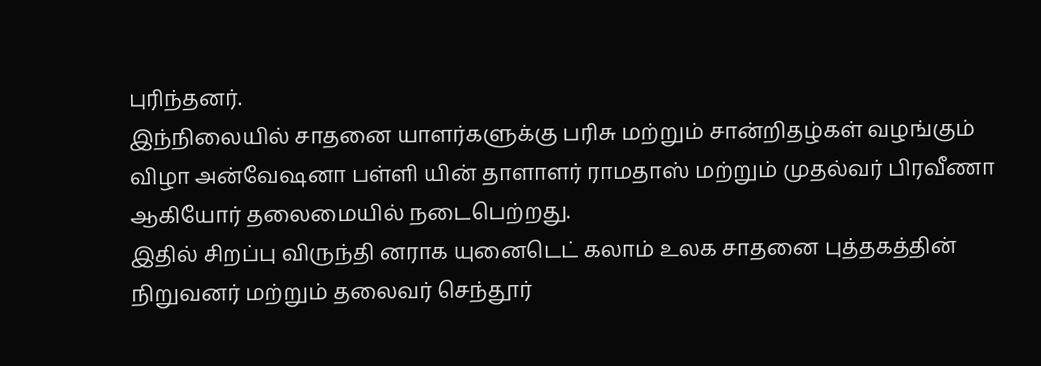புரிந்தனர்.
இந்நிலையில் சாதனை யாளர்களுக்கு பரிசு மற்றும் சான்றிதழ்கள் வழங்கும் விழா அன்வேஷனா பள்ளி யின் தாளாளர் ராமதாஸ் மற்றும் முதல்வர் பிரவீணா ஆகியோர் தலைமையில் நடைபெற்றது.
இதில் சிறப்பு விருந்தி னராக யுனைடெட் கலாம் உலக சாதனை புத்தகத்தின் நிறுவனர் மற்றும் தலைவர் செந்தூர்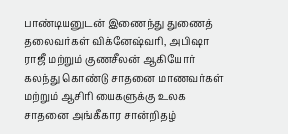பாண்டியனுடன் இணைந்து துணைத் தலைவர்கள் விக்னேஷ்வரி, அபிஷா ராஜீ மற்றும் குணசீலன் ஆகியோர் கலந்து கொண்டு சாதனை மாணவர்கள் மற்றும் ஆசிரி யைகளுக்கு உலக சாதனை அங்கீகார சான்றிதழ்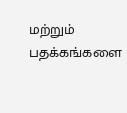மற்றும் பதக்கங்களை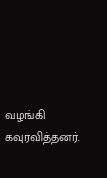வழங்கி கவுரவித்தனர்.